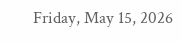Friday, May 15, 2026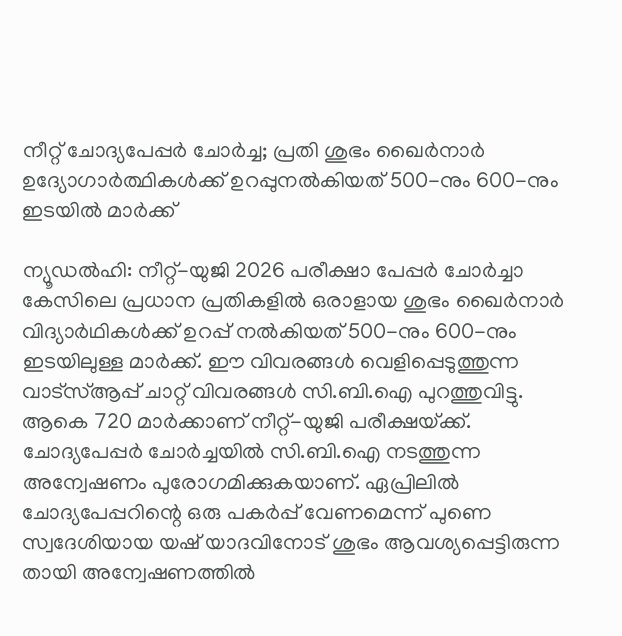നീറ്റ് ചോദ്യപേപ്പർ ചോർച്ച; പ്രതി ശുഭം ഖൈർനാർ ഉദ്യോഗാർത്ഥികൾക്ക് ഉറപ്പുനൽകിയത് 500-നും 600-നും ഇടയിൽ മാർക്ക്‌

ന്യൂഡൽഹി: നീറ്റ്-യുജി 2026 പരീക്ഷാ പേപ്പർ ചോർച്ചാ കേസിലെ പ്രധാന പ്രതികളിൽ ഒരാളായ ശുഭം ഖൈർനാർ വിദ്യാർഥികൾക്ക് ഉറപ്പ്‌ നൽകിയത്‌ 500-നും 600-നും ഇടയിലുള്ള മാർക്ക്‌. ഈ വിവരങ്ങൾ വെളിപ്പെടുത്തുന്ന വാട്‌സ്ആപ്പ് ചാറ്റ് വിവരങ്ങൾ സി.ബി.ഐ പുറത്തുവിട്ടു. ആകെ 720 മാർക്കാണ്‌ നീറ്റ്-യുജി പരീക്ഷയ്‌ക്ക്‌. ചോദ്യപേപ്പർ ചോർച്ചയിൽ സി.ബി.ഐ നടത്തുന്ന അന്വേഷണം പുരോഗമിക്കുകയാണ്. ഏപ്രിലിൽ ചോദ്യപേപ്പറിന്റെ ഒരു പകർപ്പ് വേണമെന്ന് പുണെ സ്വദേശിയായ യഷ് യാദവിനോട് ശുഭം ആവശ്യപ്പെട്ടിരുന്ന തായി അന്വേഷണത്തിൽ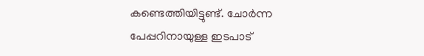കണ്ടെത്തിയിട്ടുണ്ട്. ചോർന്ന പേപ്പറിനായുള്ള ഇടപാട്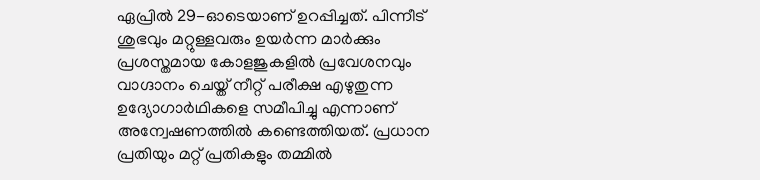ഏപ്രിൽ 29-ഓടെയാണ്‌ ഉറപ്പിച്ചത്‌. പിന്നീ‌ട്‌ ശുഭവും മറ്റുള്ളവരും ഉയർന്ന മാർക്കും പ്രശസ്തമായ കോളജുകളിൽ പ്രവേശനവും വാഗ്ദാനം ചെയ്ത് നീറ്റ് പരീക്ഷ എഴുതുന്ന ഉദ്യോഗാർഥികളെ സമീപിച്ചു എന്നാണ്‌ അന്വേഷണത്തിൽ കണ്ടെത്തിയത്‌. പ്രധാന പ്രതിയും മറ്റ് പ്രതികളും തമ്മിൽ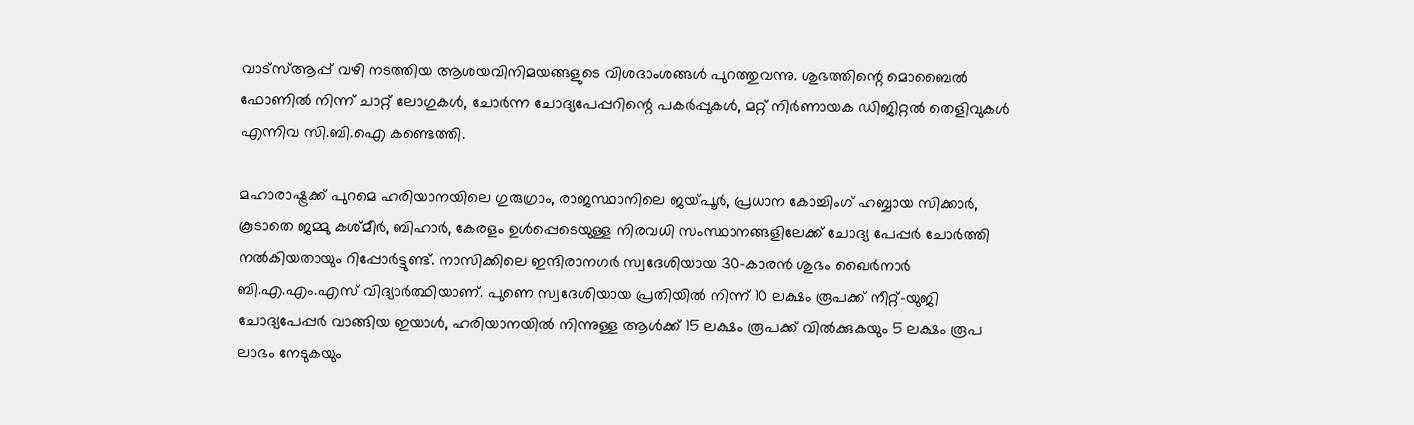വാട്‌സ്ആപ്പ് വഴി നടത്തിയ ആശയവിനിമയങ്ങളുടെ വിശദാംശങ്ങൾ പുറത്തുവന്നു. ശുഭത്തിന്റെ മൊബൈൽ ഫോണിൽ നിന്ന് ചാറ്റ് ലോഗുകൾ, ചോർന്ന ചോദ്യപേപ്പറിന്റെ പകർപ്പുകൾ, മറ്റ് നിർണായക ഡിജിറ്റൽ തെളിവുകൾ എന്നിവ സി.ബി.ഐ കണ്ടെത്തി.

മഹാരാഷ്ട്രക്ക് പുറമെ ഹരിയാനയിലെ ഗുരുഗ്രാം, രാജസ്ഥാനിലെ ജയ്‌പൂർ, പ്രധാന കോച്ചിംഗ് ഹബ്ബായ സിക്കാർ, കൂടാതെ ജമ്മു കശ്മീർ, ബിഹാർ, കേരളം ഉൾപ്പെടെയുള്ള നിരവധി സംസ്ഥാനങ്ങളിലേക്ക് ചോദ്യ പേപ്പർ ചോർത്തി നൽകിയതായും റിപ്പോർട്ടുണ്ട്. നാസിക്കിലെ ഇന്ദിരാനഗർ സ്വദേശിയായ 30-കാരൻ ശുഭം ഖൈർനാർ ബി.എ.എം.എസ് വിദ്യാർത്ഥിയാണ്. പുണെ സ്വദേശിയായ പ്രതിയിൽ നിന്ന് 10 ലക്ഷം രൂപക്ക് നീറ്റ്-യുജി ചോദ്യപേപ്പർ വാങ്ങിയ ഇയാൾ, ഹരിയാനയിൽ നിന്നുള്ള ആൾക്ക് 15 ലക്ഷം രൂപക്ക് വിൽക്കുകയും 5 ലക്ഷം രൂപ ലാഭം നേടുകയും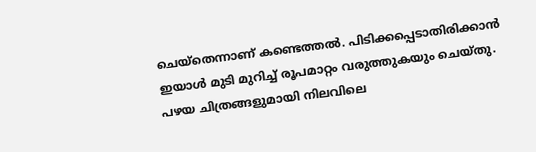ചെയ്തെന്നാണ്‌ കണ്ടെത്തൽ. പിടിക്കപ്പെടാതിരിക്കാൻ ഇയാൾ മുടി മുറിച്ച് രൂപമാറ്റം വരുത്തുകയും ചെയ്‌തു. പഴയ ചിത്രങ്ങളുമായി നിലവിലെ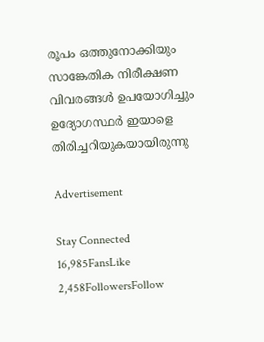രൂപം ഒത്തുനോക്കിയും സാങ്കേതിക നിരീക്ഷണ വിവരങ്ങൾ ഉപയോഗിച്ചും ഉദ്യോഗസ്ഥർ ഇയാളെ തിരിച്ചറിയുകയായിരുന്നു

Advertisement

Stay Connected
16,985FansLike
2,458FollowersFollow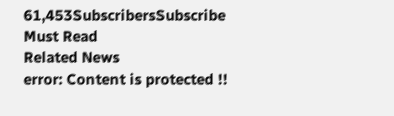61,453SubscribersSubscribe
Must Read
Related News
error: Content is protected !!